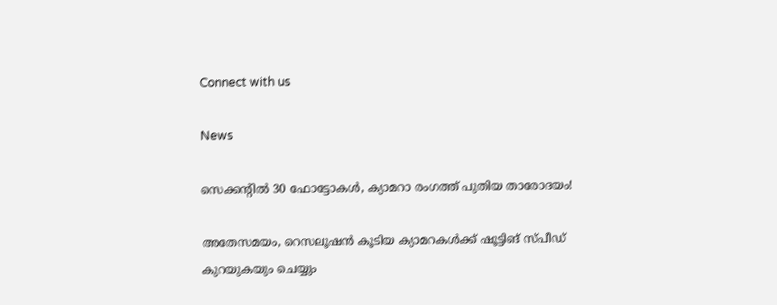Connect with us

News

സെക്കന്റില്‍ 30 ഫോട്ടോകള്‍, ക്യാമറാ രംഗത്ത് പുതിയ താരോദയം!

അതേസമയം, റെസലൂഷന്‍ കൂടിയ ക്യാമറകള്‍ക്ക് ഷൂട്ടിങ് സ്പീഡ് കുറയുകയും ചെയ്യും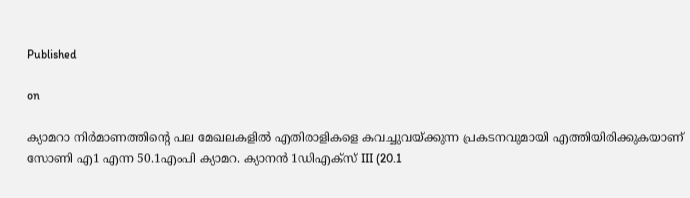Published

on

ക്യാമറാ നിര്‍മാണത്തിന്റെ പല മേഖലകളില്‍ എതിരാളികളെ കവച്ചുവയ്ക്കുന്ന പ്രകടനവുമായി എത്തിയിരിക്കുകയാണ് സോണി എ1 എന്ന 50.1എംപി ക്യാമറ. ക്യാനന്‍ 1ഡിഎക്‌സ് III (20.1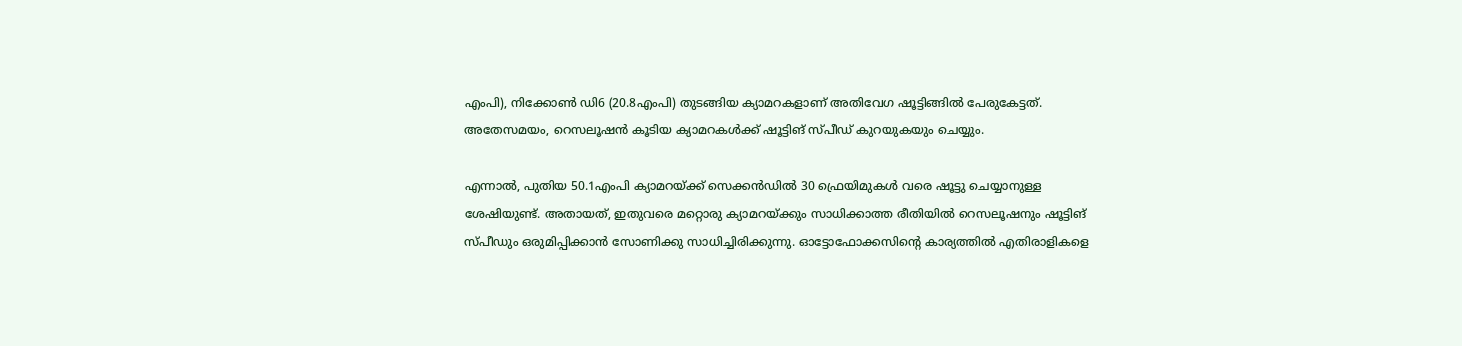എംപി), നിക്കോണ്‍ ഡി6 (20.8എംപി) തുടങ്ങിയ ക്യാമറകളാണ് അതിവേഗ ഷൂട്ടിങ്ങില്‍ പേരുകേട്ടത്. അതേസമയം, റെസലൂഷന്‍ കൂടിയ ക്യാമറകള്‍ക്ക് ഷൂട്ടിങ് സ്പീഡ് കുറയുകയും ചെയ്യും.

എന്നാല്‍, പുതിയ 50.1എംപി ക്യാമറയ്ക്ക് സെക്കന്‍ഡില്‍ 30 ഫ്രെയിമുകള്‍ വരെ ഷൂട്ടു ചെയ്യാനുള്ള ശേഷിയുണ്ട്. അതായത്, ഇതുവരെ മറ്റൊരു ക്യാമറയ്ക്കും സാധിക്കാത്ത രീതിയില്‍ റെസലൂഷനും ഷൂട്ടിങ് സ്പീഡും ഒരുമിപ്പിക്കാന്‍ സോണിക്കു സാധിച്ചിരിക്കുന്നു. ഓട്ടോഫോക്കസിന്റെ കാര്യത്തില്‍ എതിരാളികളെ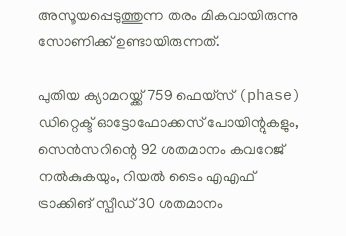അസൂയപ്പെടുത്തുന്ന തരം മികവായിരുന്നു സോണിക്ക് ഉണ്ടായിരുന്നത്.

പുതിയ ക്യാമറയ്ക്ക് 759 ഫെയ്‌സ് (phase) ഡിറ്റെക്ട് ഓട്ടോഫോക്കസ് പോയിന്റുകളും, സെന്‍സറിന്റെ 92 ശതമാനം കവറേജ് നല്‍കുകയും, റിയല്‍ ടൈം എഎഫ് ട്രാക്കിങ് സ്പീഡ് 30 ശതമാനം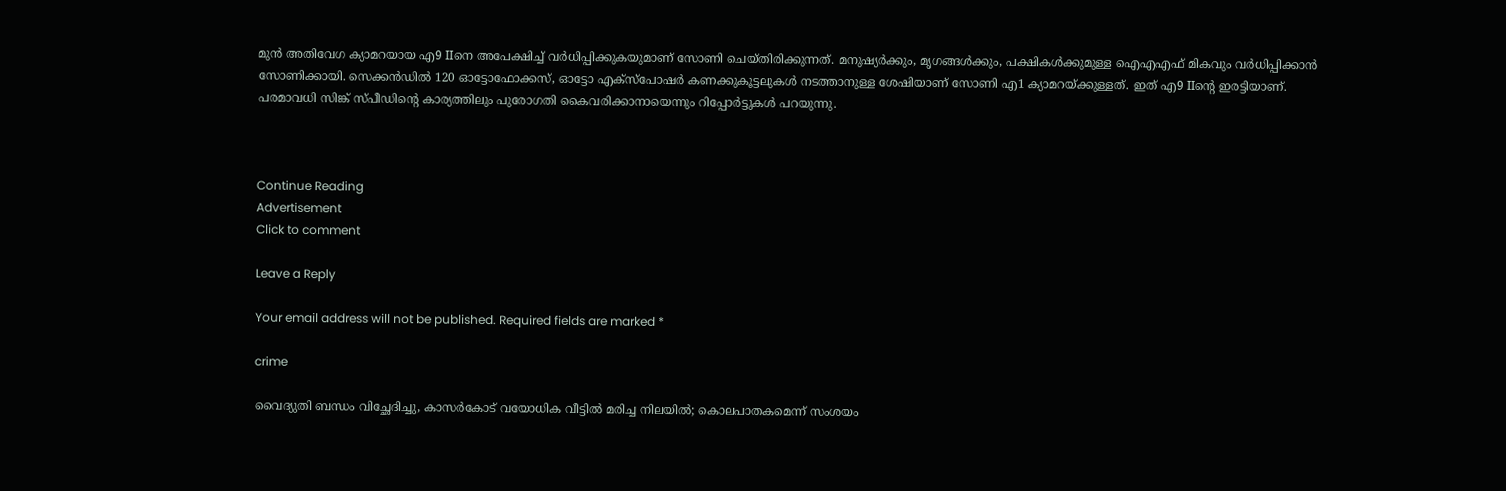മുന്‍ അതിവേഗ ക്യാമറയായ എ9 IIനെ അപേക്ഷിച്ച് വര്‍ധിപ്പിക്കുകയുമാണ് സോണി ചെയ്തിരിക്കുന്നത്. മനുഷ്യര്‍ക്കും, മൃഗങ്ങള്‍ക്കും, പക്ഷികള്‍ക്കുമുള്ള ഐഎഎഫ് മികവും വര്‍ധിപ്പിക്കാന്‍ സോണിക്കായി. സെക്കന്‍ഡില്‍ 120 ഓട്ടോഫോക്കസ്, ഓട്ടോ എക്‌സ്‌പോഷര്‍ കണക്കുകൂട്ടലുകള്‍ നടത്താനുള്ള ശേഷിയാണ് സോണി എ1 ക്യാമറയ്ക്കുള്ളത്. ഇത് എ9 IIന്റെ ഇരട്ടിയാണ്. പരമാവധി സിങ്ക് സ്പീഡിന്റെ കാര്യത്തിലും പുരോഗതി കൈവരിക്കാനായെന്നും റിപ്പോര്‍ട്ടുകള്‍ പറയുന്നു.



Continue Reading
Advertisement
Click to comment

Leave a Reply

Your email address will not be published. Required fields are marked *

crime

വൈദ്യുതി ബന്ധം വിച്ഛേദിച്ചു, കാസര്‍കോട് വയോധിക വീട്ടില്‍ മരിച്ച നിലയില്‍; കൊലപാതകമെന്ന് സംശയം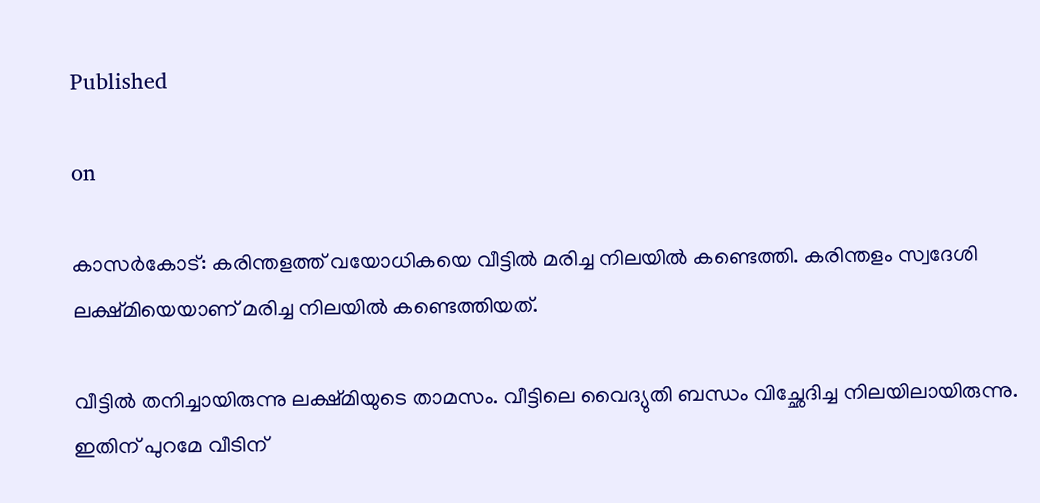Published

on

കാസര്‍കോട്: കരിന്തളത്ത് വയോധികയെ വീട്ടില്‍ മരിച്ച നിലയില്‍ കണ്ടെത്തി. കരിന്തളം സ്വദേശി ലക്ഷ്മിയെയാണ് മരിച്ച നിലയില്‍ കണ്ടെത്തിയത്.

വീട്ടില്‍ തനിച്ചായിരുന്നു ലക്ഷ്മിയുടെ താമസം. വീട്ടിലെ വൈദ്യുതി ബന്ധം വിച്ഛേദിച്ച നിലയിലായിരുന്നു. ഇതിന് പുറമേ വീടിന്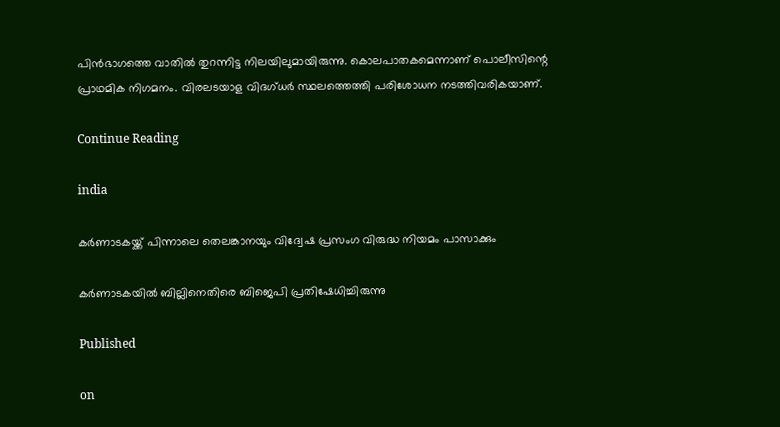പിന്‍ഭാഗത്തെ വാതില്‍ തുറന്നിട്ട നിലയിലുമായിരുന്നു. കൊലപാതകമെന്നാണ് പൊലീസിന്റെ പ്രാഥമിക നിഗമനം. വിരലടയാള വിദഗ്ധര്‍ സ്ഥലത്തെത്തി പരിശോധന നടത്തിവരികയാണ്.

Continue Reading

india

കർണാടകയ്ക്ക് പിന്നാലെ തെലങ്കാനയും വിദ്വേഷ പ്രസംഗ വിരുദ്ധ നിയമം പാസാക്കും

കർണാടകയിൽ ബില്ലിനെതിരെ ബിജെപി പ്രതിഷേധിച്ചിരുന്നു

Published

on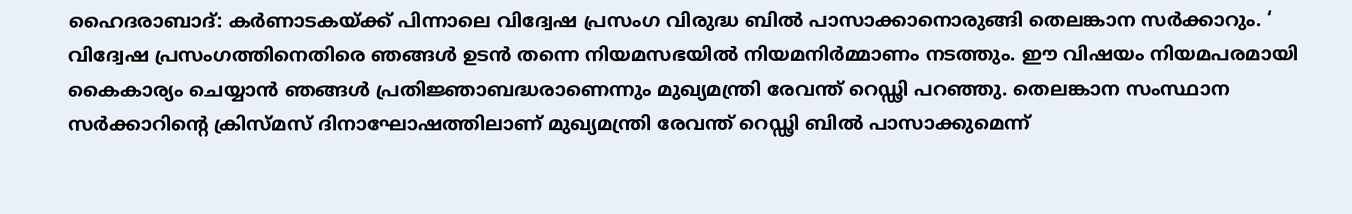ഹൈദരാബാദ്: കർണാടകയ്ക്ക് പിന്നാലെ വിദ്വേഷ പ്രസംഗ വിരുദ്ധ ബിൽ പാസാക്കാനൊരുങ്ങി തെലങ്കാന സർക്കാറും. ‘ വിദ്വേഷ പ്രസംഗത്തിനെതിരെ ഞങ്ങൾ ഉടൻ തന്നെ നിയമസഭയിൽ നിയമനിർമ്മാണം നടത്തും. ഈ വിഷയം നിയമപരമായി കൈകാര്യം ചെയ്യാൻ ഞങ്ങൾ പ്രതിജ്ഞാബദ്ധരാണെന്നും മുഖ്യമന്ത്രി രേവന്ത് റെഡ്ഢി പറഞ്ഞു. തെലങ്കാന സംസ്ഥാന സർക്കാറിന്റെ ക്രിസ്മസ് ദിനാഘോഷത്തിലാണ് മുഖ്യമന്ത്രി രേവന്ത് റെഡ്ഢി ബിൽ പാസാക്കുമെന്ന്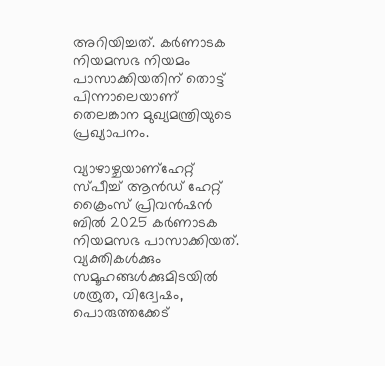അറിയിച്ചത്. കർണാടക നിയമസഭ നിയമം പാസാക്കിയതിന് തൊട്ട് പിന്നാലെയാണ് തെലങ്കാന മുഖ്യമന്ത്രിയുടെ പ്രഖ്യാപനം.

വ്യാഴാഴ്ചയാണ്ഹേറ്റ് സ്പീച്ച് ആൻഡ് ഹേറ്റ് ക്രൈംസ് പ്രിവൻഷൻ ബിൽ 2025 കർണാടക നിയമസഭ പാസാക്കിയത്. വ്യക്തികൾക്കും സമൂഹങ്ങൾക്കുമിടയിൽ ശത്രുത, വിദ്വേഷം, പൊരുത്തക്കേട്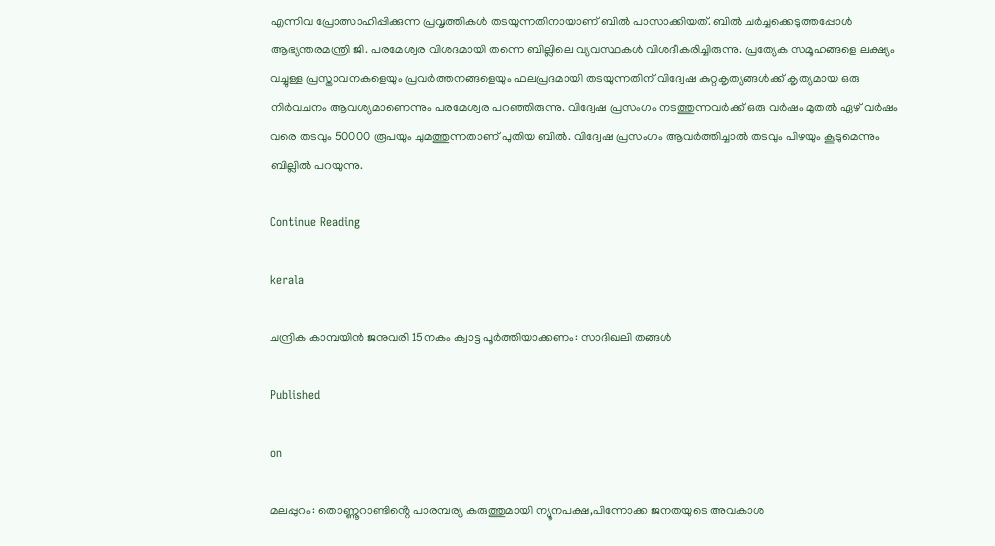എന്നിവ പ്രോത്സാഹിപ്പിക്കുന്ന പ്രവൃത്തികൾ തടയുന്നതിനായാണ് ബിൽ പാസാക്കിയത്. ബിൽ ചർച്ചക്കെടുത്തപ്പോൾ ആഭ്യന്തരമന്ത്രി ജി. പരമേശ്വര വിശദമായി തന്നെ ബില്ലിലെ വ്യവസ്ഥകൾ വിശദീകരിച്ചിരുന്നു. പ്രത്യേക സമൂഹങ്ങളെ ലക്ഷ്യം വച്ചുള്ള പ്രസ്താവനകളെയും പ്രവർത്തനങ്ങളെയും ഫലപ്രദമായി തടയുന്നതിന് വിദ്വേഷ കുറ്റകൃത്യങ്ങൾക്ക് കൃത്യമായ ഒരു നിർവചനം ആവശ്യമാണെന്നും പരമേശ്വര പറഞ്ഞിരുന്നു. വിദ്വേഷ പ്രസംഗം നടത്തുന്നവർക്ക് ഒരു വർഷം മുതൽ ഏഴ് വർഷം വരെ തടവും 50000 രൂപയും ചുമത്തുന്നതാണ് പുതിയ ബിൽ. വിദ്വേഷ പ്രസംഗം ആവർത്തിച്ചാൽ തടവും പിഴയും കൂടുമെന്നും ബില്ലിൽ പറയുന്നു.

Continue Reading

kerala

ചന്ദ്രിക കാമ്പയിൻ ജനുവരി 15നകം ക്വാട്ട പൂർത്തിയാക്കണം: സാദിഖലി തങ്ങൾ

Published

on

മലപ്പുറം: തൊണ്ണൂറാണ്ടിൻ്റെ പാരമ്പര്യ കരുത്തുമായി ന്യൂനപക്ഷ,പിന്നോക്ക ജനതയുടെ അവകാശ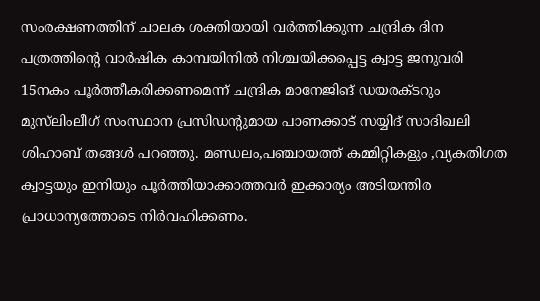സംരക്ഷണത്തിന് ചാലക ശക്തിയായി വർത്തിക്കുന്ന ചന്ദ്രിക ദിന പത്രത്തിന്റെ വാർഷിക കാമ്പയിനിൽ നിശ്ചയിക്കപ്പെട്ട ക്വാട്ട ജനുവരി 15നകം പൂർത്തീകരിക്കണമെന്ന് ചന്ദ്രിക മാനേജിങ് ഡയരക്ടറും മുസ്‌ലിംലീഗ് സംസ്ഥാന പ്രസിഡൻ്റുമായ പാണക്കാട് സയ്യിദ് സാദിഖലി ശിഹാബ് തങ്ങൾ പറഞ്ഞു. മണ്ഡലം,പഞ്ചായത്ത് കമ്മിറ്റികളും ,വ്യകതിഗത ക്വാട്ടയും ഇനിയും പൂർത്തിയാക്കാത്തവർ ഇക്കാര്യം അടിയന്തിര പ്രാധാന്യത്തോടെ നിർവഹിക്കണം.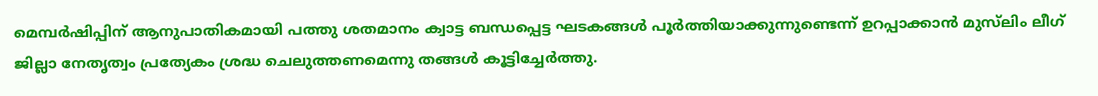മെമ്പർഷിപ്പിന് ആനുപാതികമായി പത്തു ശതമാനം ക്വാട്ട ബന്ധപ്പെട്ട ഘടകങ്ങൾ പൂർത്തിയാക്കുന്നുണ്ടെന്ന് ഉറപ്പാക്കാൻ മുസ്‌ലിം ലീഗ് ജില്ലാ നേതൃത്വം പ്രത്യേകം ശ്രദ്ധ ചെലുത്തണമെന്നു തങ്ങൾ കൂട്ടിച്ചേർത്തു.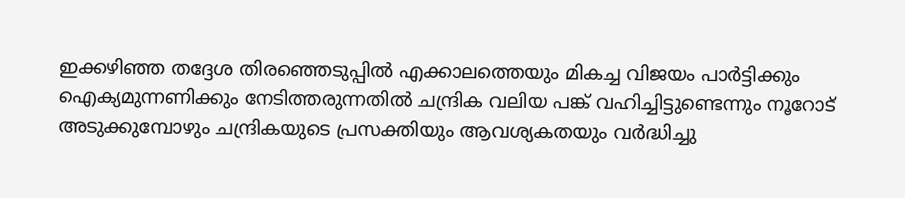ഇക്കഴിഞ്ഞ തദ്ദേശ തിരഞ്ഞെടുപ്പിൽ എക്കാലത്തെയും മികച്ച വിജയം പാർട്ടിക്കും ഐക്യമുന്നണിക്കും നേടിത്തരുന്നതിൽ ചന്ദ്രിക വലിയ പങ്ക് വഹിച്ചിട്ടുണ്ടെന്നും നൂറോട് അടുക്കുമ്പോഴും ചന്ദ്രികയുടെ പ്രസക്തിയും ആവശ്യകതയും വർദ്ധിച്ചു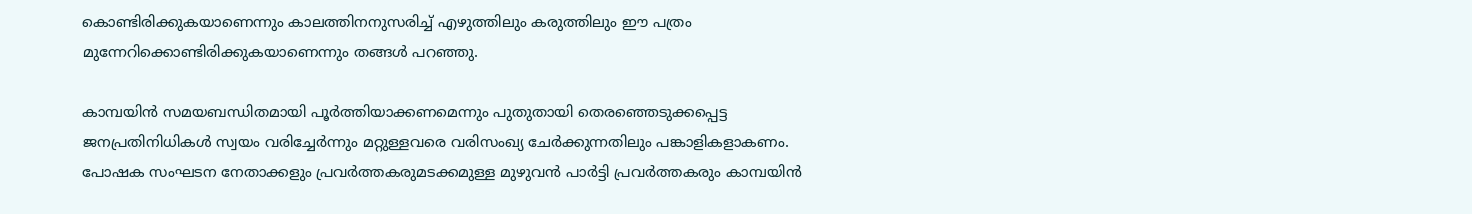കൊണ്ടിരിക്കുകയാണെന്നും കാലത്തിനനുസരിച്ച് എഴുത്തിലും കരുത്തിലും ഈ പത്രം മുന്നേറിക്കൊണ്ടിരിക്കുകയാണെന്നും തങ്ങൾ പറഞ്ഞു.

കാമ്പയിൻ സമയബന്ധിതമായി പൂർത്തിയാക്കണമെന്നും പുതുതായി തെരഞ്ഞെടുക്കപ്പെട്ട ജനപ്രതിനിധികൾ സ്വയം വരിച്ചേർന്നും മറ്റുള്ളവരെ വരിസംഖ്യ ചേർക്കുന്നതിലും പങ്കാളികളാകണം. പോഷക സംഘടന നേതാക്കളും പ്രവർത്തകരുമടക്കമുള്ള മുഴുവൻ പാർട്ടി പ്രവർത്തകരും കാമ്പയിൻ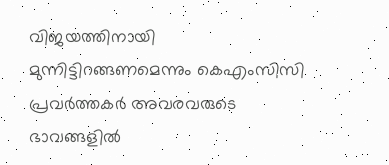വിജയത്തിനായി മുന്നിട്ടിറങ്ങണമെന്നും കെഎംസിസി പ്രവർത്തകർ അവരവരുടെ ഭാവങ്ങളിൽ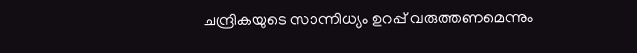ചന്ദ്രികയുടെ സാന്നിധ്യം ഉറപ്പ് വരുത്തണമെന്നും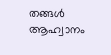തങ്ങൾ ആഹ്വാനം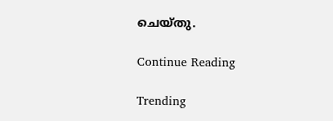ചെയ്തു.

Continue Reading

Trending